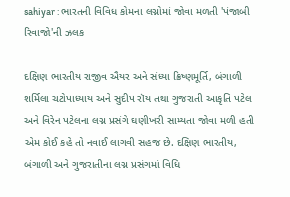sahiyar : ભારતની વિવિધ કોમના લગ્નોમાં જોવા મળતી 'પંજાબી રિવાજો'ની ઝલક

દક્ષિણ ભારતીય રાજીવ ઐયર અને સંધ્યા ક્રિષ્ણમૂર્તિ, બંગાળી શર્મિલા ચટોપાધ્યાય અને સુદીપ રૉય તથા ગુજરાતી આકૃતિ પટેલ અને વિરેન પટેલના લગ્ન પ્રસંગે ઘણીખરી સામ્યતા જોવા મળી હતી એમ કોઈ કહે તો નવાઈ લાગવી સહજ છે. દક્ષિણ ભારતીય, બંગાળી અને ગુજરાતીના લગ્ન પ્રસંગમાં વિધિ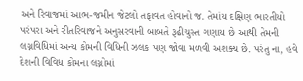અને રિવાજમાં આભ-જમીન જેટલો તફાવત હોવાનો જ. તેમાંય દક્ષિણ ભારતીયો પરંપરા અને રીતરિવાજને અનુસરવાની બાબતે રૂઢીચુસ્ત ગણાય છે આથી તેમની લગ્નવિધિમાં અન્ય કોમની વિધિની ઝલક પણ જોવા મળવી અશક્ય છે. પરંતુ ના, હવે દેશની વિવિધ કોમના લગ્નોમાં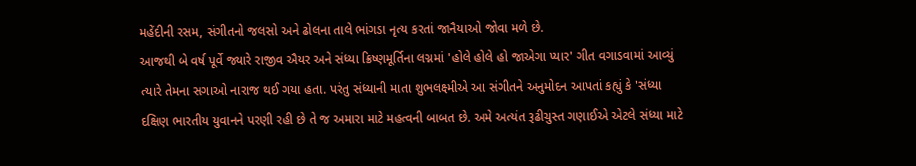મહેંદીની રસમ, સંગીતનો જલસો અને ઢોલના તાલે ભાંગડા નૃત્ય કરતાં જાનૈયાઓ જોવા મળે છે.
આજથી બે વર્ષ પૂર્વે જ્યારે રાજીવ ઐયર અને સંધ્યા ક્રિષ્ણમૂર્તિના લગ્નમાં 'હોલે હોલે હો જાએગા પ્યાર' ગીત વગાડવામાં આવ્યું ત્યારે તેમના સગાઓ નારાજ થઈ ગયા હતા. પરંતુ સંધ્યાની માતા શુભલક્ષ્મીએ આ સંગીતને અનુમોદન આપતાં કહ્યું કે 'સંધ્યા દક્ષિણ ભારતીય યુવાનને પરણી રહી છે તે જ અમારા માટે મહત્વની બાબત છે. અમે અત્યંત રૂઢીચુસ્ત ગણાઈએ એટલે સંધ્યા માટે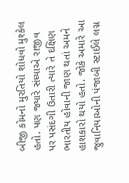બીજી કોમનો મુરતિયો શોધવો મુશ્કેલ હતો. પણ જ્યારે સંધ્યાએ રાજીવ પર પસંદગી ઉતારી ત્યારે તે દક્ષિણ ભારતીય હોવાની જાણ થતાં અમને હાશકારો થયો હતો. જોકે અમારે આ જુવાનિયાઓની પંજાબી સ્ટાઈલે લગ્ન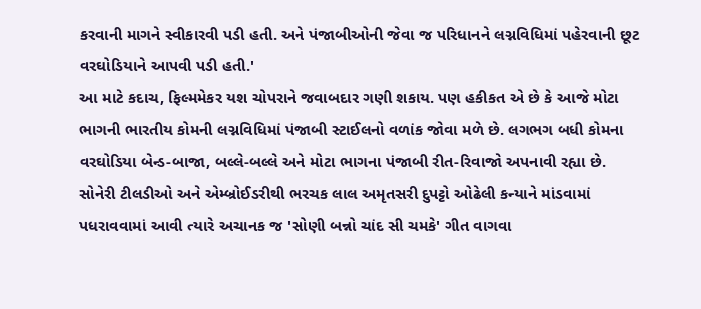કરવાની માગને સ્વીકારવી પડી હતી. અને પંજાબીઓની જેવા જ પરિધાનને લગ્નવિધિમાં પહેરવાની છૂટ વરઘોડિયાને આપવી પડી હતી.'
આ માટે કદાચ, ફિલ્મમેકર યશ ચોપરાને જવાબદાર ગણી શકાય. પણ હકીકત એ છે કે આજે મોટા ભાગની ભારતીય કોમની લગ્નવિધિમાં પંજાબી સ્ટાઈલનો વળાંક જોવા મળે છે. લગભગ બધી કોમના વરઘોડિયા બેન્ડ-બાજા, બલ્લે-બલ્લે અને મોટા ભાગના પંજાબી રીત-રિવાજો અપનાવી રહ્યા છે.
સોનેરી ટીલડીઓ અને એમ્બ્રોઈડરીથી ભરચક લાલ અમૃતસરી દુપટ્ટો ઓઢેલી કન્યાને માંડવામાં પધરાવવામાં આવી ત્યારે અચાનક જ 'સોણી બન્નો ચાંદ સી ચમકે' ગીત વાગવા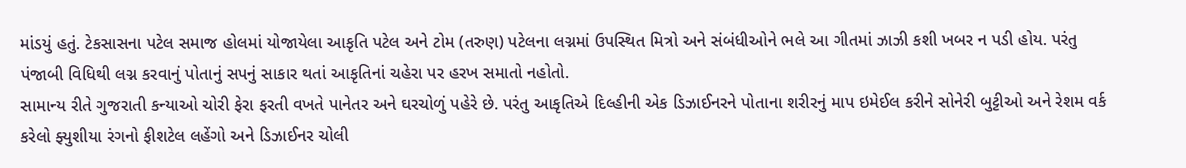માંડયું હતું. ટેકસાસના પટેલ સમાજ હોલમાં યોજાયેલા આકૃતિ પટેલ અને ટોમ (તરુણ) પટેલના લગ્નમાં ઉપસ્થિત મિત્રો અને સંબંધીઓને ભલે આ ગીતમાં ઝાઝી કશી ખબર ન પડી હોય. પરંતુ પંજાબી વિધિથી લગ્ન કરવાનું પોતાનું સપનું સાકાર થતાં આકૃતિનાં ચહેરા પર હરખ સમાતો નહોતો.
સામાન્ય રીતે ગુજરાતી કન્યાઓ ચોરી ફેરા ફરતી વખતે પાનેતર અને ઘરચોળું પહેરે છે. પરંતુ આકૃતિએ દિલ્હીની એક ડિઝાઈનરને પોતાના શરીરનું માપ ઇમેઈલ કરીને સોનેરી બુટ્ટીઓ અને રેશમ વર્ક કરેલો ફ્યુશીયા રંગનો ફીશટેલ લહેંગો અને ડિઝાઈનર ચોલી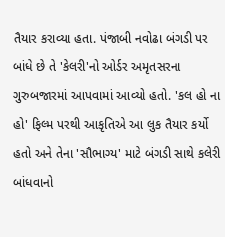તૈયાર કરાવ્યા હતા. પંજાબી નવોઢા બંગડી પર બાંધે છે તે 'કેલરી'નો ઓર્ડર અમૃતસરના ગુરુબજારમાં આપવામાં આવ્યો હતો. 'કલ હો ના હો' ફિલ્મ પરથી આકૃતિએ આ લુક તૈયાર કર્યો હતો અને તેના 'સૌભાગ્ય' માટે બંગડી સાથે કલેરી બાંધવાનો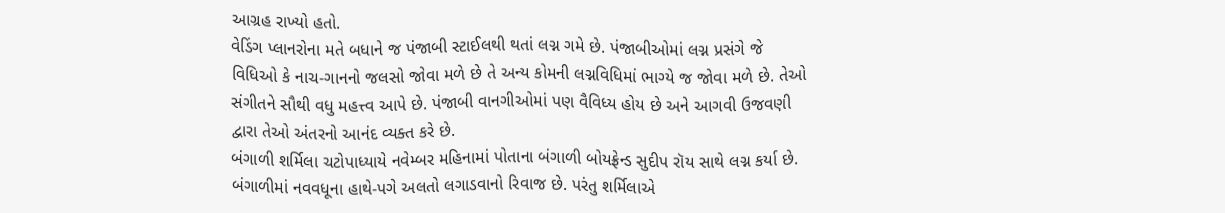આગ્રહ રાખ્યો હતો.
વેડિંગ પ્લાનરોના મતે બધાને જ પંજાબી સ્ટાઈલથી થતાં લગ્ન ગમે છે. પંજાબીઓમાં લગ્ન પ્રસંગે જે વિધિઓ કે નાચ-ગાનનો જલસો જોવા મળે છે તે અન્ય કોમની લગ્નવિધિમાં ભાગ્યે જ જોવા મળે છે. તેઓ સંગીતને સૌથી વધુ મહત્ત્વ આપે છે. પંજાબી વાનગીઓમાં પણ વૈવિધ્ય હોય છે અને આગવી ઉજવણી દ્વારા તેઓ અંતરનો આનંદ વ્યક્ત કરે છે.
બંગાળી શર્મિલા ચટોપાધ્યાયે નવેમ્બર મહિનામાં પોતાના બંગાળી બોયફ્રેન્ડ સુદીપ રૉય સાથે લગ્ન કર્યા છે. બંગાળીમાં નવવધૂના હાથે-પગે અલતો લગાડવાનો રિવાજ છે. પરંતુ શર્મિલાએ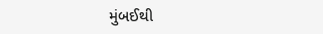મુંબઈથી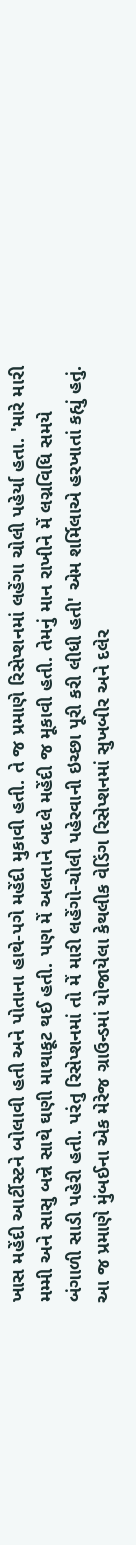ખાસ મહેંદી આર્ટીસ્ટને બોલાવી હતી અને પોતાના હાથે-પગે મહેંદી મુકાવી હતી. તે જ પ્રમાણે રિસેપ્શનમાં લહેંગા ચોલી પહેર્યા હતા. 'મારે મારી મમ્મી અને સાસુ બન્ને સાથે ઘણી માથાકૂટ થઈ હતી. પણ મેં અલતાને બદલે મહેંદી જ મૂકાવી હતી. તેમનું માન રાખીને મેં લગ્નવિધિ સમયે બંગાળી સાડી પહેરી હતી. પરંતુ રિસેપ્શનમાં તો મેં મારી લહેંગો-ચોલી પહેરવાની ઇચ્છા પૂરી કરી લીધી હતી' એમ શર્મિલાએ હરખાતાં કહ્યું હતું.
આ જ પ્રમાણે મુંબઈના એક મેરેજ ગ્રાઉન્ડમાં યોજાયેલા કેથલીક વેડિંગ રિસેપ્શનમાં સુખબીર અને દલેર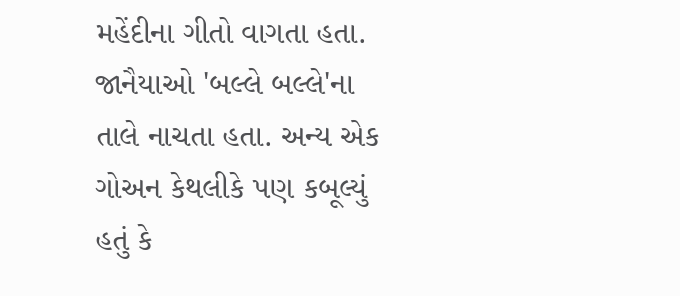મહેંદીના ગીતો વાગતા હતા. જાનૈયાઓ 'બલ્લે બલ્લે'ના તાલે નાચતા હતા. અન્ય એક ગોઅન કેથલીકે પણ કબૂલ્યું હતું કે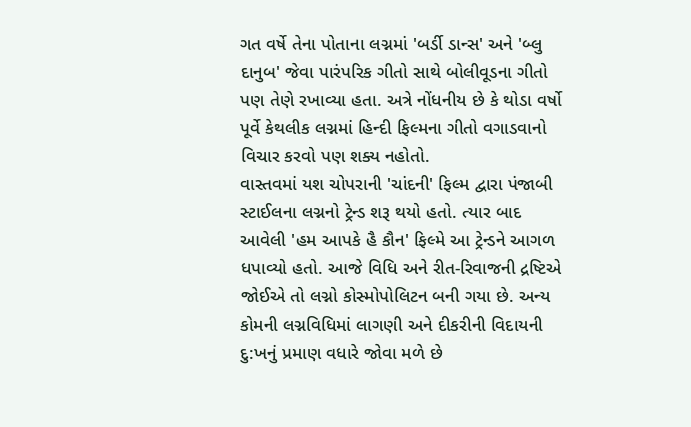ગત વર્ષે તેના પોતાના લગ્નમાં 'બર્ડી ડાન્સ' અને 'બ્લુ દાનુબ' જેવા પારંપરિક ગીતો સાથે બોલીવૂડના ગીતો પણ તેણે રખાવ્યા હતા. અત્રે નોંધનીય છે કે થોડા વર્ષો પૂર્વે કેથલીક લગ્નમાં હિન્દી ફિલ્મના ગીતો વગાડવાનો વિચાર કરવો પણ શક્ય નહોતો.
વાસ્તવમાં યશ ચોપરાની 'ચાંદની' ફિલ્મ દ્વારા પંજાબી સ્ટાઈલના લગ્નનો ટ્રેન્ડ શરૂ થયો હતો. ત્યાર બાદ આવેલી 'હમ આપકે હૈ કૌન' ફિલ્મે આ ટ્રેન્ડને આગળ ધપાવ્યો હતો. આજે વિધિ અને રીત-રિવાજની દ્રષ્ટિએ જોઈએ તો લગ્નો કોસ્મોપોલિટન બની ગયા છે. અન્ય કોમની લગ્નવિધિમાં લાગણી અને દીકરીની વિદાયની દુ:ખનું પ્રમાણ વધારે જોવા મળે છે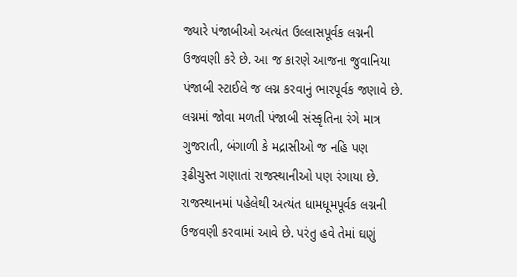જ્યારે પંજાબીઓ અત્યંત ઉલ્લાસપૂર્વક લગ્નની ઉજવણી કરે છે. આ જ કારણે આજના જુવાનિયા પંજાબી સ્ટાઈલે જ લગ્ન કરવાનું ભારપૂર્વક જણાવે છે.
લગ્નમાં જોવા મળતી પંજાબી સંસ્કૃતિના રંગે માત્ર ગુજરાતી, બંગાળી કે મદ્રાસીઓ જ નહિ પણ રૂઢીચુસ્ત ગણાતાં રાજસ્થાનીઓ પણ રંગાયા છે. રાજસ્થાનમાં પહેલેથી અત્યંત ધામધૂમપૂર્વક લગ્નની ઉજવણી કરવામાં આવે છે. પરંતુ હવે તેમાં ઘણું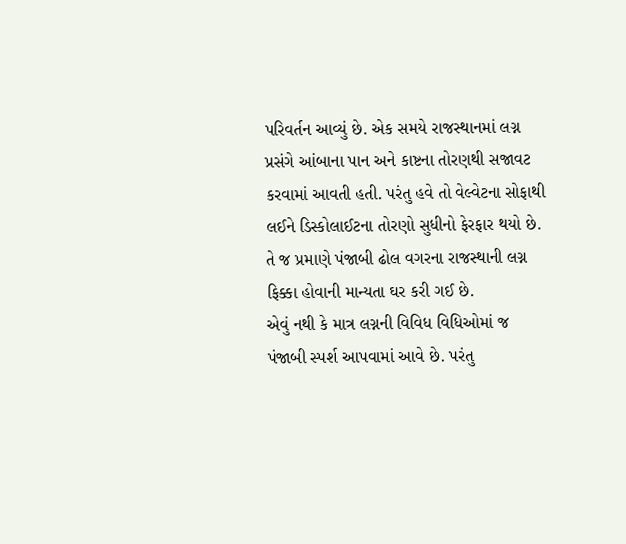પરિવર્તન આવ્યું છે. એક સમયે રાજસ્થાનમાં લગ્ન પ્રસંગે આંબાના પાન અને કાષ્ટના તોરણથી સજાવટ કરવામાં આવતી હતી. પરંતુ હવે તો વેલ્વેટના સોફાથી લઈને ડિસ્કોલાઈટના તોરણો સુધીનો ફેરફાર થયો છે. તે જ પ્રમાણે પંજાબી ઢોલ વગરના રાજસ્થાની લગ્ન ફિક્કા હોવાની માન્યતા ઘર કરી ગઈ છે.
એવું નથી કે માત્ર લગ્નની વિવિધ વિધિઓમાં જ પંજાબી સ્પર્શ આપવામાં આવે છે. પરંતુ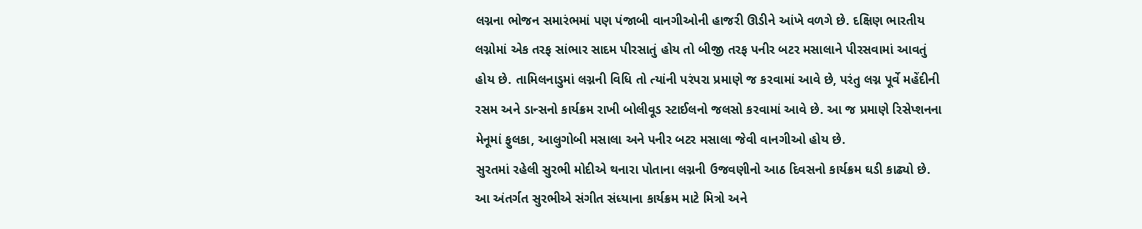લગ્નના ભોજન સમારંભમાં પણ પંજાબી વાનગીઓની હાજરી ઊડીને આંખે વળગે છે. દક્ષિણ ભારતીય લગ્નોમાં એક તરફ સાંભાર સાદમ પીરસાતું હોય તો બીજી તરફ પનીર બટર મસાલાને પીરસવામાં આવતું હોય છે. તામિલનાડુમાં લગ્નની વિધિ તો ત્યાંની પરંપરા પ્રમાણે જ કરવામાં આવે છે, પરંતુ લગ્ન પૂર્વે મહેંદીની રસમ અને ડાન્સનો કાર્યક્રમ રાખી બોલીવૂડ સ્ટાઈલનો જલસો કરવામાં આવે છે. આ જ પ્રમાણે રિસેપ્શનના મેનૂમાં ફુલકા, આલુગોબી મસાલા અને પનીર બટર મસાલા જેવી વાનગીઓ હોય છે.
સુરતમાં રહેલી સુરભી મોદીએ થનારા પોતાના લગ્નની ઉજવણીનો આઠ દિવસનો કાર્યક્રમ ઘડી કાઢ્યો છે. આ અંતર્ગત સુરભીએ સંગીત સંધ્યાના કાર્યક્રમ માટે મિત્રો અને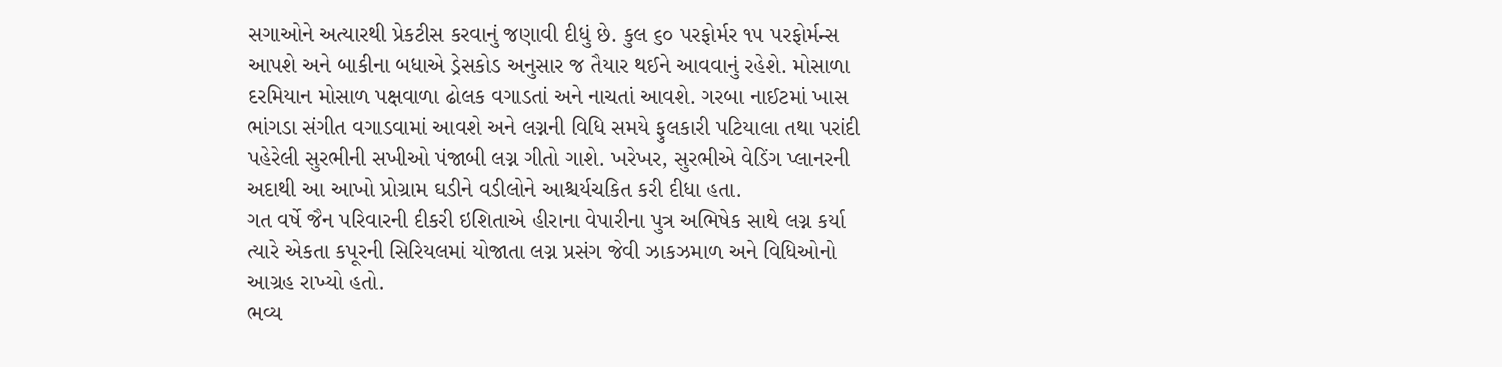સગાઓને અત્યારથી પ્રેકટીસ કરવાનું જણાવી દીધું છે. કુલ ૬૦ પરફોર્મર ૧૫ પરફોર્મન્સ આપશે અને બાકીના બધાએ ડ્રેસકોડ અનુસાર જ તૈયાર થઈને આવવાનું રહેશે. મોસાળા દરમિયાન મોસાળ પક્ષવાળા ઢોલક વગાડતાં અને નાચતાં આવશે. ગરબા નાઈટમાં ખાસ ભાંગડા સંગીત વગાડવામાં આવશે અને લગ્નની વિધિ સમયે ફુલકારી પટિયાલા તથા પરાંદી પહેરેલી સુરભીની સખીઓ પંજાબી લગ્ન ગીતો ગાશે. ખરેખર, સુરભીએ વેડિંગ પ્લાનરની અદાથી આ આખો પ્રોગ્રામ ઘડીને વડીલોને આશ્ચર્યચકિત કરી દીધા હતા.
ગત વર્ષે જૈન પરિવારની દીકરી ઇશિતાએ હીરાના વેપારીના પુત્ર અભિષેક સાથે લગ્ન કર્યા ત્યારે એકતા કપૂરની સિરિયલમાં યોજાતા લગ્ન પ્રસંગ જેવી ઝાકઝમાળ અને વિધિઓનો આગ્રહ રાખ્યો હતો.
ભવ્ય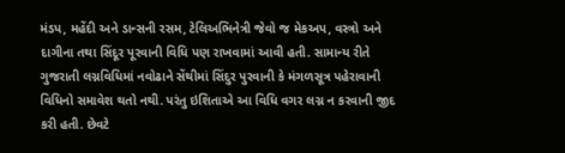મંડપ, મહેંદી અને ડાન્સની રસમ, ટેલિઅભિનેત્રી જેવો જ મેકઅપ, વસ્ત્રો અને દાગીના તથા સિંદૂર પૂરવાની વિધિ પણ રાખવામાં આવી હતી. સામાન્ય રીતે ગુજરાતી લગ્નવિધિમાં નવોઢાને સેંથીમાં સિંદુર પુરવાની કે મંગળસૂત્ર પહેરાવાની વિધિનો સમાવેશ થતો નથી. પરંતુ ઇશિતાએ આ વિધિ વગર લગ્ન ન કરવાની જીદ કરી હતી. છેવટે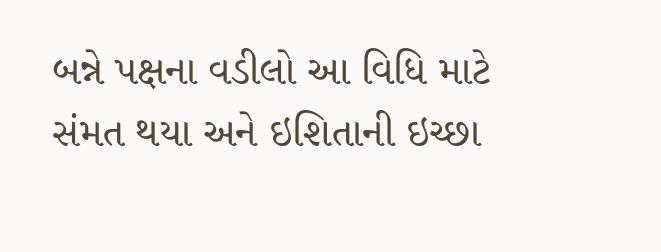બન્ને પક્ષના વડીલો આ વિધિ માટે સંમત થયા અને ઇશિતાની ઇચ્છા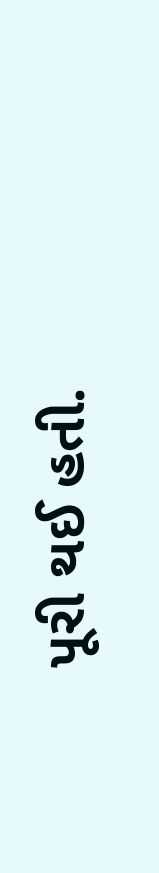પૂરી થઈ હતી.